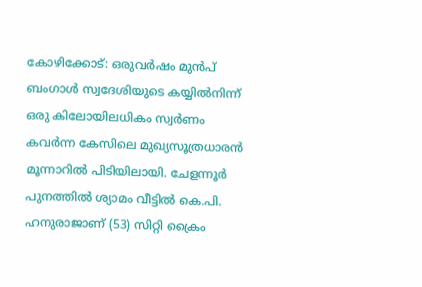കോഴിക്കോട്: ഒരുവർഷം മുൻപ് ബംഗാൾ സ്വദേശിയുടെ കയ്യിൽനിന്ന് ഒരു കിലോയിലധികം സ്വർണം കവർന്ന കേസിലെ മുഖ്യസൂത്രധാരൻ മൂന്നാറിൽ പിടിയിലായി. ചേളന്നൂർ പുനത്തിൽ ശ്യാമം വീട്ടിൽ കെ.പി. ഹനുരാജാണ് (53) സിറ്റി ക്രൈം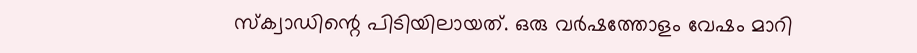സ്ക്വാഡിന്റെ പിടിയിലായത്. ഒരു വർഷത്തോളം വേഷം മാറി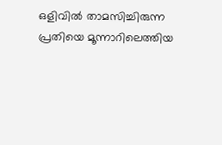ഒളിവിൽ താമസിച്ചിരുന്ന പ്രതിയെ മൂന്നാറിലെത്തിയ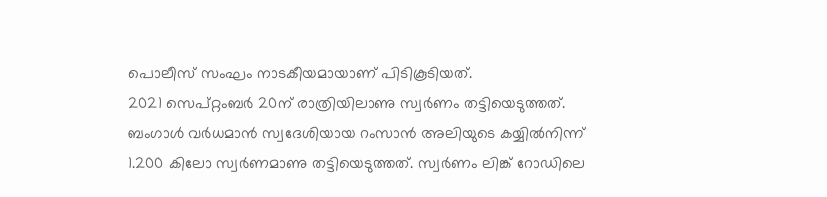പൊലീസ് സംഘം നാടകീയമായാണ് പിടികൂടിയത്.
2021 സെപ്റ്റംബർ 20ന് രാത്രിയിലാണു സ്വർണം തട്ടിയെടുത്തത്. ബംഗാൾ വർധമാൻ സ്വദേശിയായ റംസാൻ അലിയുടെ കയ്യിൽനിന്ന് 1.200 കിലോ സ്വർണമാണു തട്ടിയെടുത്തത്. സ്വർണം ലിങ്ക് റോഡിലെ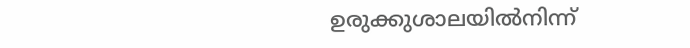ഉരുക്കുശാലയിൽനിന്ന്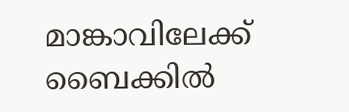മാങ്കാവിലേക്ക് ബൈക്കിൽ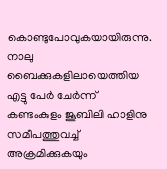കൊണ്ടുപോവുകയായിരുന്നു. നാലു ബൈക്കുകളിലായെത്തിയ എട്ടു പേർ ചേർന്ന് കണ്ടംകുളം ജൂബിലി ഹാളിനു സമീപത്തുവച്ച് അക്രമിക്കുകയും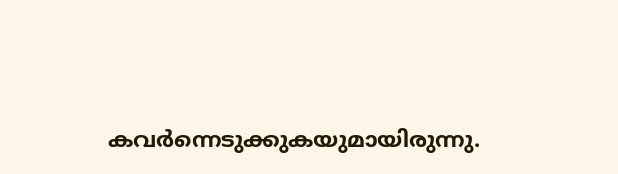കവർന്നെടുക്കുകയുമായിരുന്നു.